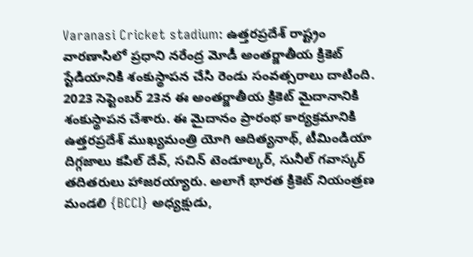Varanasi Cricket stadium: ఉత్తరప్రదేశ్ రాష్ట్రం వారణాసిలో ప్రధాని నరేంద్ర మోడీ అంతర్జాతీయ క్రికెట్ స్టేడియానికి శంకుస్థాపన చేసి రెండు సంవత్సరాలు దాటింది. 2023 సెప్టెంబర్ 23న ఈ అంతర్జాతీయ క్రికెట్ మైదానానికి శంకుస్థాపన చేశారు. ఈ మైదానం ప్రారంభ కార్యక్రమానికి ఉత్తరప్రదేశ్ ముఖ్యమంత్రి యోగి ఆదిత్యనాథ్, టీమిండియా దిగ్గజాలు కపిల్ దేవ్, సచిన్ టెండూల్కర్, సునీల్ గవాస్కర్ తదితరులు హాజరయ్యారు. అలాగే భారత క్రికెట్ నియంత్రణ మండలి {BCCI} అధ్యక్షుడు,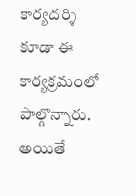కార్యదర్శి కూడా ఈ కార్యక్రమంలో పాల్గొన్నారు. అయితే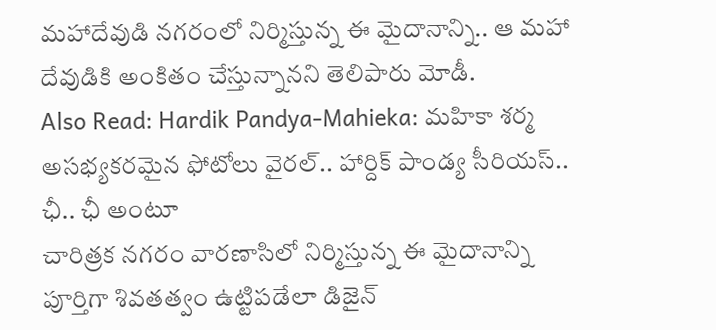మహాదేవుడి నగరంలో నిర్మిస్తున్న ఈ మైదానాన్ని.. ఆ మహా దేవుడికి అంకితం చేస్తున్నానని తెలిపారు మోడీ.
Also Read: Hardik Pandya-Mahieka: మహికా శర్మ అసభ్యకరమైన ఫోటోలు వైరల్.. హార్దిక్ పాండ్య సీరియస్.. ఛీ.. ఛీ అంటూ
చారిత్రక నగరం వారణాసిలో నిర్మిస్తున్న ఈ మైదానాన్ని పూర్తిగా శివతత్వం ఉట్టిపడేలా డిజైన్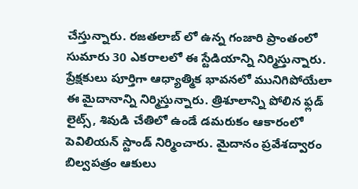చేస్తున్నారు. రజతలాబ్ లో ఉన్న గంజారి ప్రాంతంలో సుమారు 30 ఎకరాలలో ఈ స్టేడియాన్ని నిర్మిస్తున్నారు. ప్రేక్షకులు పూర్తిగా ఆధ్యాత్మిక భావనలో మునిగిపోయేలా ఈ మైదానాన్ని నిర్మిస్తున్నారు. త్రిశూలాన్ని పోలిన ఫ్లడ్ లైట్స్, శివుడి చేతిలో ఉండే డమరుకం ఆకారంలో పెవిలియన్ స్టాండ్ నిర్మించారు. మైదానం ప్రవేశద్వారం బిల్వపత్రం ఆకులు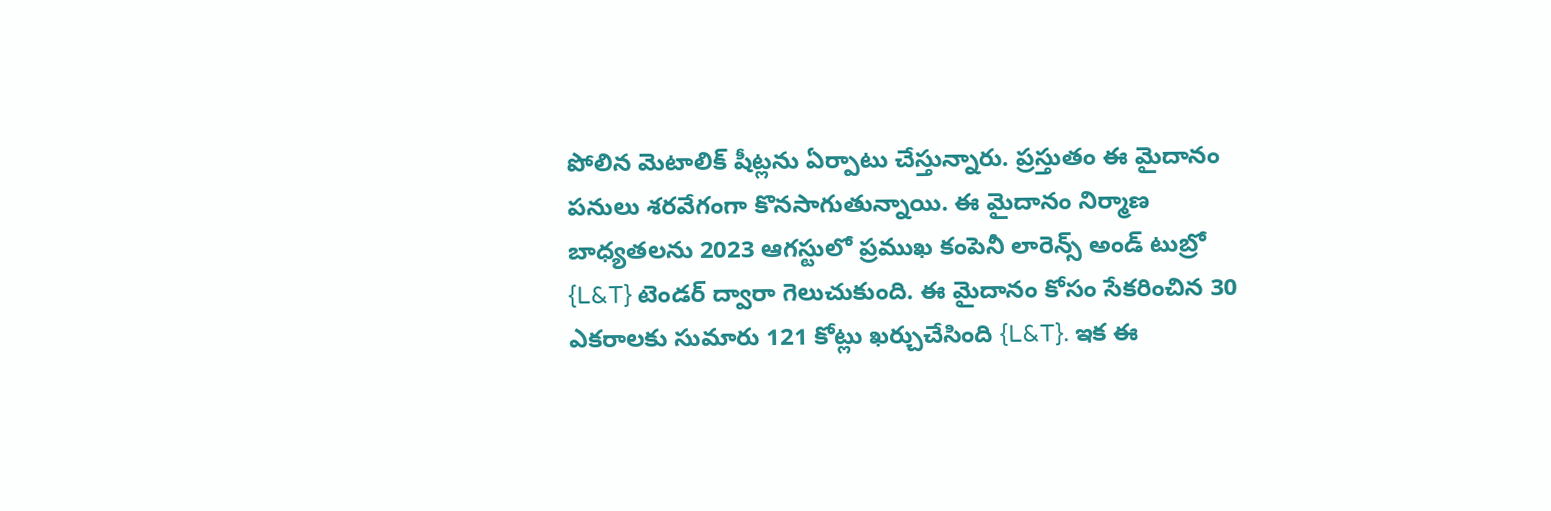పోలిన మెటాలిక్ షీట్లను ఏర్పాటు చేస్తున్నారు. ప్రస్తుతం ఈ మైదానం పనులు శరవేగంగా కొనసాగుతున్నాయి. ఈ మైదానం నిర్మాణ బాధ్యతలను 2023 ఆగస్టులో ప్రముఖ కంపెనీ లారెన్స్ అండ్ టుబ్రో {L&T} టెండర్ ద్వారా గెలుచుకుంది. ఈ మైదానం కోసం సేకరించిన 30 ఎకరాలకు సుమారు 121 కోట్లు ఖర్చుచేసింది {L&T}. ఇక ఈ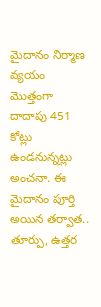మైదానం నిర్మాణ వ్యయం మొత్తంగా దాదాపు 451 కోట్లు ఉండనున్నట్లు అంచనా. ఈ మైదానం పూర్తి అయిన తర్వాత.. తూర్పు, ఉత్తర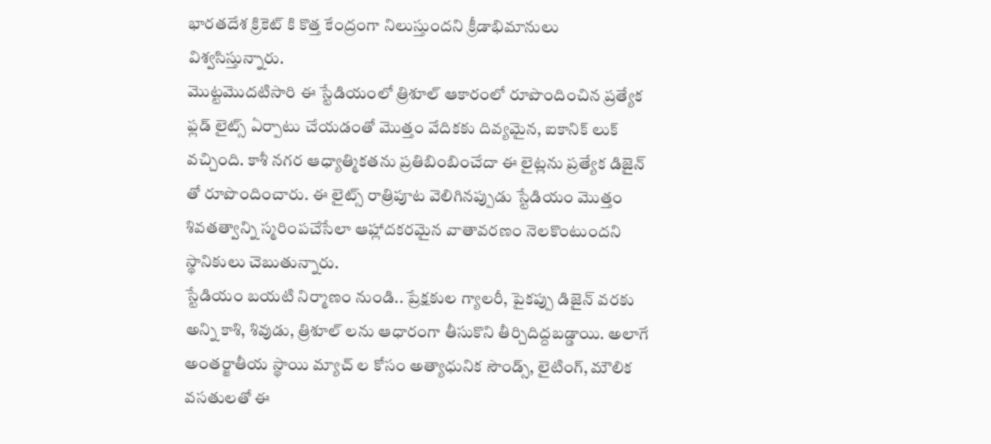భారతదేశ క్రికెట్ కి కొత్త కేంద్రంగా నిలుస్తుందని క్రీడాభిమానులు విశ్వసిస్తున్నారు.
మొట్టమొదటిసారి ఈ స్టేడియంలో త్రిశూల్ ఆకారంలో రూపొందించిన ప్రత్యేక ఫ్లడ్ లైట్స్ ఏర్పాటు చేయడంతో మొత్తం వేదికకు దివ్యమైన, ఐకానిక్ లుక్ వచ్చింది. కాశీ నగర ఆధ్యాత్మికతను ప్రతిబింబించేదా ఈ లైట్లను ప్రత్యేక డిజైన్ తో రూపొందించారు. ఈ లైట్స్ రాత్రిపూట వెలిగినప్పుడు స్టేడియం మొత్తం శివతత్వాన్ని స్మరింపచేసేలా ఆహ్లాదకరమైన వాతావరణం నెలకొంటుందని స్థానికులు చెబుతున్నారు.
స్టేడియం బయటి నిర్మాణం నుండి.. ప్రేక్షకుల గ్యాలరీ, పైకప్పు డిజైన్ వరకు అన్ని కాశి, శివుడు, త్రిశూల్ లను ఆధారంగా తీసుకొని తీర్చిదిద్దబడ్డాయి. అలాగే అంతర్జాతీయ స్థాయి మ్యాచ్ ల కోసం అత్యాధునిక సౌండ్స్, లైటింగ్, మౌలిక వసతులతో ఈ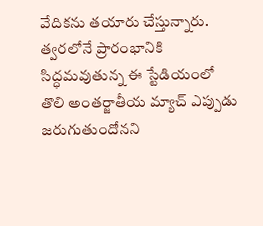వేదికను తయారు చేస్తున్నారు. త్వరలోనే ప్రారంభానికి సిద్ధమవుతున్న ఈ స్టేడియంలో తొలి అంతర్జాతీయ మ్యాచ్ ఎప్పుడు జరుగుతుందోనని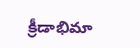క్రీడాభిమా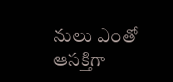నులు ఎంతో ఆసక్తిగా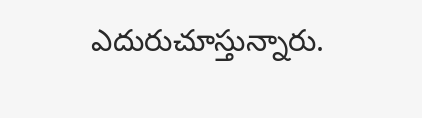ఎదురుచూస్తున్నారు.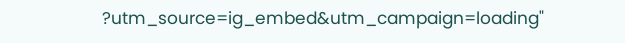?utm_source=ig_embed&utm_campaign=loading"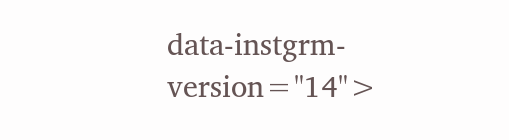data-instgrm-version="14">